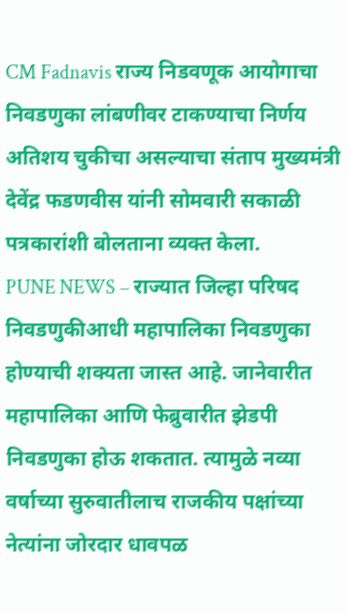CM Fadnavis राज्य निडवणूक आयोगाचा निवडणुका लांबणीवर टाकण्याचा निर्णय अतिशय चुकीचा असल्याचा संताप मुख्यमंत्री देवेंद्र फडणवीस यांनी सोमवारी सकाळी पत्रकारांशी बोलताना व्यक्त केला.
PUNE NEWS – राज्यात जिल्हा परिषद निवडणुकीआधी महापालिका निवडणुका होण्याची शक्यता जास्त आहे. जानेवारीत महापालिका आणि फेब्रुवारीत झेडपी निवडणुका होऊ शकतात. त्यामुळे नव्या वर्षाच्या सुरुवातीलाच राजकीय पक्षांच्या नेत्यांना जोरदार धावपळ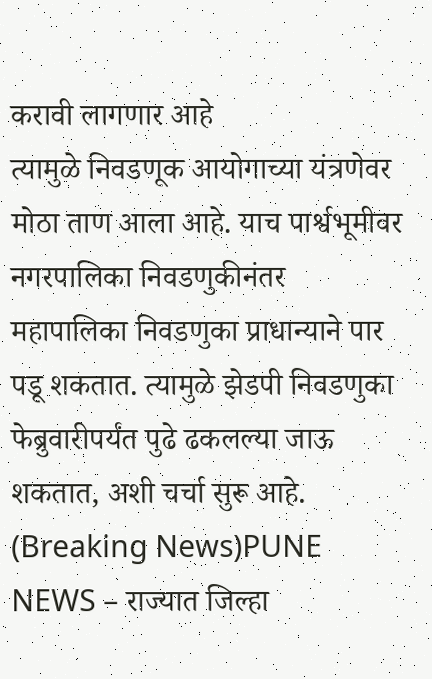करावी लागणार आहे
त्यामुळे निवडणूक आयोगाच्या यंत्रणेवर मोठा ताण आला आहे. याच पार्श्वभूमीवर नगरपालिका निवडणुकीनंतर महापालिका निवडणुका प्राधान्याने पार पडू शकतात. त्यामुळे झेडपी निवडणुका फेब्रुवारीपर्यंत पुढे ढकलल्या जाऊ शकतात, अशी चर्चा सुरू आहे. (Breaking News)PUNE NEWS – राज्यात जिल्हा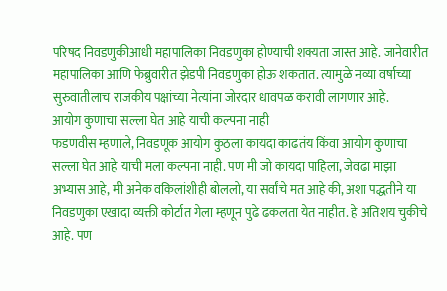परिषद निवडणुकीआधी महापालिका निवडणुका होण्याची शक्यता जास्त आहे. जानेवारीत महापालिका आणि फेब्रुवारीत झेडपी निवडणुका होऊ शकतात. त्यामुळे नव्या वर्षाच्या सुरुवातीलाच राजकीय पक्षांच्या नेत्यांना जोरदार धावपळ करावी लागणार आहे.
आयोग कुणाचा सल्ला घेत आहे याची कल्पना नाही
फडणवीस म्हणाले, निवडणूक आयोग कुठला कायदा काढतंय किंवा आयोग कुणाचा सल्ला घेत आहे याची मला कल्पना नाही. पण मी जो कायदा पाहिला, जेवढा माझा अभ्यास आहे, मी अनेक वकिलांशीही बोललो, या सर्वांचे मत आहे की, अशा पद्धतीने या निवडणुका एखादा व्यक्ती कोर्टात गेला म्हणून पुढे ढकलता येत नाहीत. हे अतिशय चुकीचे आहे. पण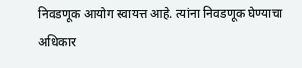निवडणूक आयोग स्वायत्त आहे. त्यांना निवडणूक घेण्याचा अधिकार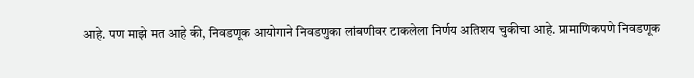आहे. पण माझे मत आहे की, निवडणूक आयोगाने निवडणुका लांबणीवर टाकलेला निर्णय अतिशय चुकीचा आहे. प्रामाणिकपणे निवडणूक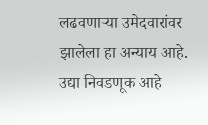लढवणाऱ्या उमेदवारांवर झालेला हा अन्याय आहे. उद्या निवडणूक आहे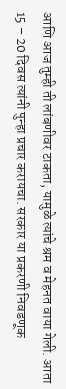आणि आज तुम्ही ती लांबणीवर टाकता, यामुळे त्यांचे श्रम व मेहनत वाया गेली. आता 15 – 20 दिवस त्यांनी पुन्हा प्रचार करायचा. सरकार या प्रकरणी निवडणूक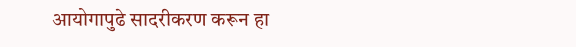आयोगापुढे सादरीकरण करून हा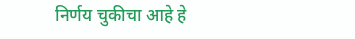निर्णय चुकीचा आहे हे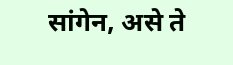सांगेन, असे ते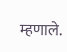म्हणाले.